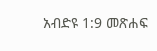አብድዩ 1:9 መጽሐፍ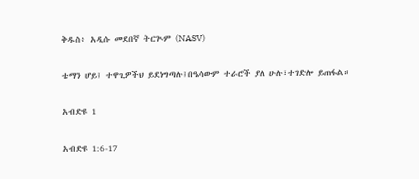ቅዱስ፥ አዲሱ መደበኛ ትርጒም (NASV)

ቴማን ሆይ፤ ተዋጊዎችህ ይደነግጣሉ፤በዔሳውም ተራሮች ያለ ሁሉ፣ተገድሎ ይጠፋል።

አብድዩ 1

አብድዩ 1:6-17